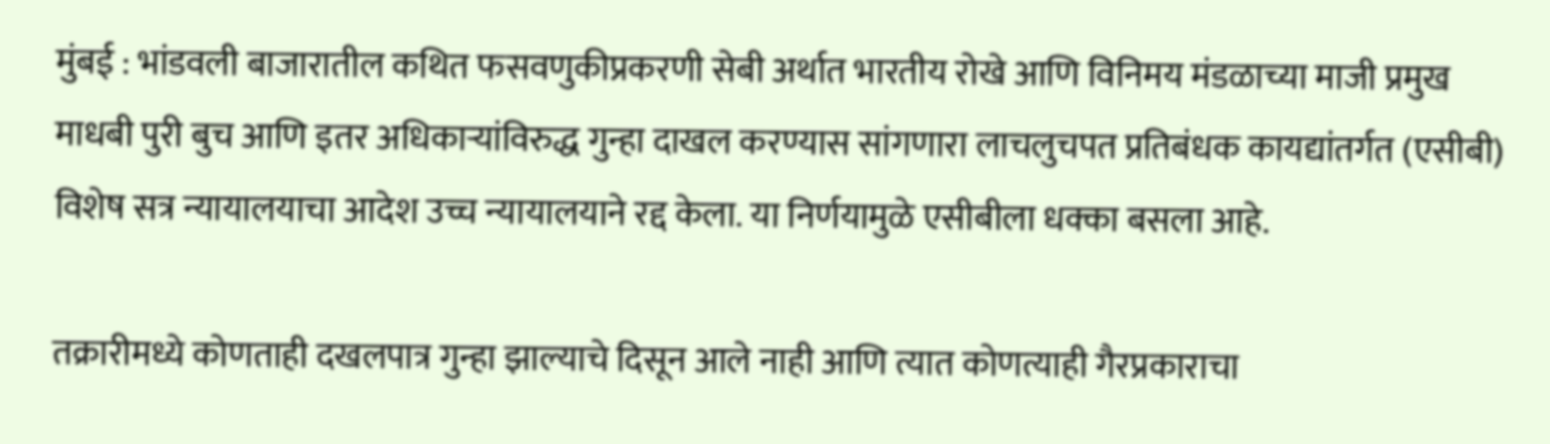मुंबई : भांडवली बाजारातील कथित फसवणुकीप्रकरणी सेबी अर्थात भारतीय रोखे आणि विनिमय मंडळाच्या माजी प्रमुख माधबी पुरी बुच आणि इतर अधिकाऱ्यांविरुद्ध गुन्हा दाखल करण्यास सांगणारा लाचलुचपत प्रतिबंधक कायद्यांतर्गत (एसीबी) विशेष सत्र न्यायालयाचा आदेश उच्च न्यायालयाने रद्द केला. या निर्णयामुळे एसीबीला धक्का बसला आहे.

तक्रारीमध्ये कोणताही दखलपात्र गुन्हा झाल्याचे दिसून आले नाही आणि त्यात कोणत्याही गैरप्रकाराचा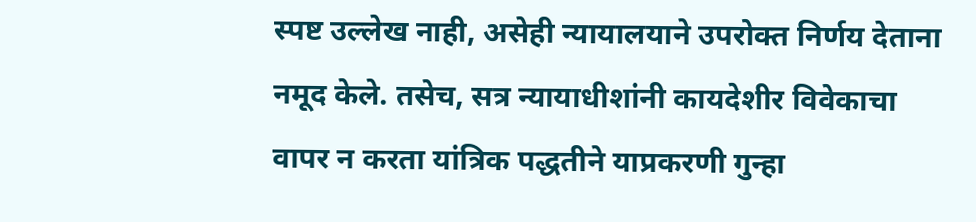स्पष्ट उल्लेख नाही, असेही न्यायालयाने उपरोक्त निर्णय देताना नमूद केले. तसेच, सत्र न्यायाधीशांनी कायदेशीर विवेकाचा वापर न करता यांत्रिक पद्धतीने याप्रकरणी गुन्हा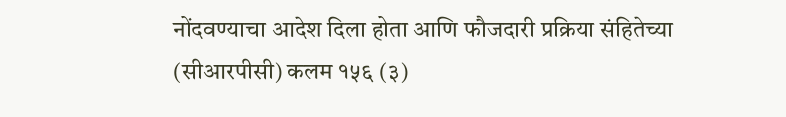नोंदवण्याचा आदेश दिला होता आणि फौजदारी प्रक्रिया संहितेच्या (सीआरपीसी) कलम १५६ (३)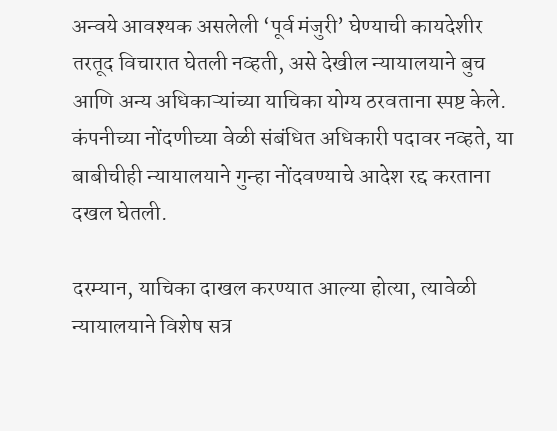अन्वये आवश्यक असलेली ‘पूर्व मंजुरी’ घेण्याची कायदेशीर तरतूद विचारात घेतली नव्हती, असे देखील न्यायालयाने बुच आणि अन्य अधिकाऱ्यांच्या याचिका योग्य ठरवताना स्पष्ट केले. कंपनीच्या नोंदणीच्या वेळी संबंधित अधिकारी पदावर नव्हते, या बाबीचीही न्यायालयाने गुन्हा नोंदवण्याचे आदेश रद्द करताना दखल घेतली.

दरम्यान, याचिका दाखल करण्यात आल्या होत्या, त्यावेळी न्यायालयाने विशेष सत्र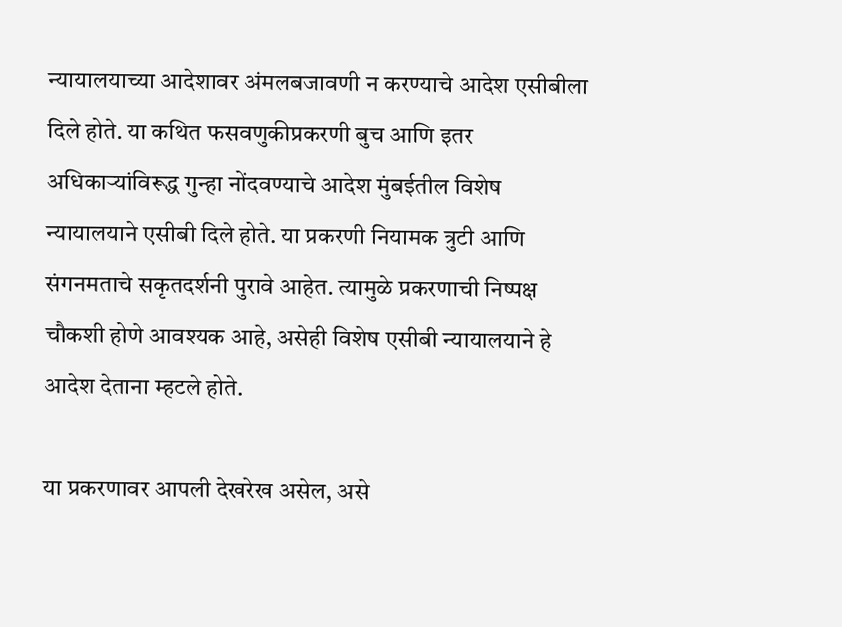न्यायालयाच्या आदेशावर अंमलबजावणी न करण्याचे आदेश एसीबीला दिले होते. या कथित फसवणुकीप्रकरणी बुच आणि इतर अधिकाऱ्यांविरूद्ध गुन्हा नोंदवण्याचे आदेश मुंबईतील विशेष न्यायालयाने एसीबी दिले होते. या प्रकरणी नियामक त्रुटी आणि संगनमताचे सकृतदर्शनी पुरावे आहेत. त्यामुळे प्रकरणाची निष्पक्ष चौकशी होणे आवश्यक आहे, असेही विशेष एसीबी न्यायालयाने हे आदेश देताना म्हटले होते.

या प्रकरणावर आपली देखरेख असेल, असे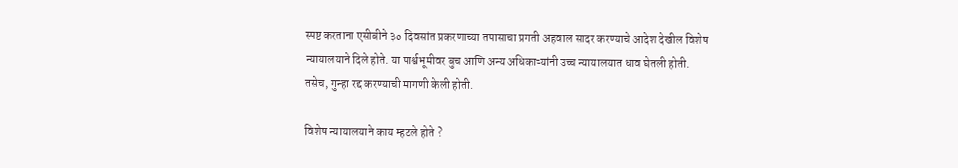स्पष्ट करताना एसीबीने ३० दिवसांत प्रकरणाच्या तपासाचा प्रगती अहवाल सादर करण्याचे आदेश देखील विशेष न्यायालयाने दिले होते. या पार्श्वभूमीवर बुच आणि अन्य अधिकाऱ्यांनी उच्च न्यायालयात धाव घेतली होती. तसेच, गुन्हा रद्द करण्याची मागणी केली होती.

विशेष न्यायालयाने काय म्हटले होते ?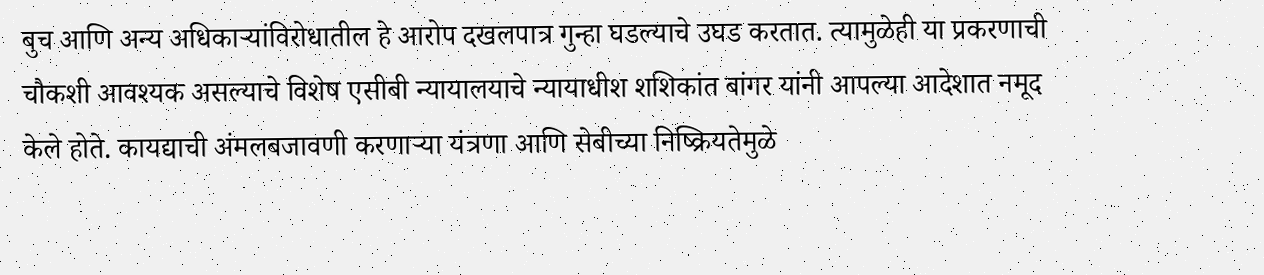बुच आणि अन्य अधिकाऱ्यांविरोधातील हे आरोप दखलपात्र गुन्हा घडल्याचे उघड करतात. त्यामुळेही या प्रकरणाची चौकशी आवश्यक असल्याचे विशेष एसीबी न्यायालयाचे न्यायाधीश शशिकांत बांगर यांनी आपल्या आदेशात नमूद केले होते. कायद्याची अंमलबजावणी करणाऱ्या यंत्रणा आणि सेबीच्या निष्क्रियतेमुळे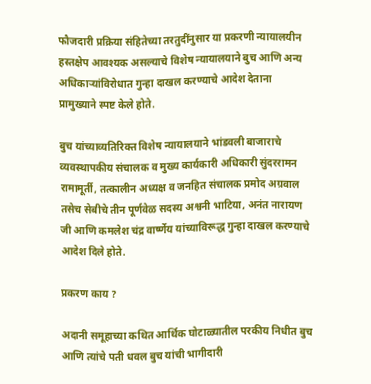फौजदारी प्रक्रिया संहितेच्या तरतुदींनुसार या प्रकरणी न्यायालयीन हस्तक्षेप आवश्यक असल्याचे विशेष न्यायालयाने बुच आणि अन्य अधिकाऱ्यांविरोधात गुन्हा दाखल करण्याचे आदेश देताना प्रामुख्याने स्पष्ट केले होते.

बुच यांच्याव्यतिरिक्त विशेष न्यायालयाने भांडवली बाजाराचे व्यवस्थापकीय संचालक व मुख्य कार्यकारी अधिकारी सुंदररामन रामामूर्ती, तत्कालीन अध्यक्ष व जनहित संचालक प्रमोद अग्रवाल तसेच सेबीचे तीन पूर्णवेळ सदस्य अश्वनी भाटिया, अनंत नारायण जी आणि कमलेश चंद्र वार्ष्णेय यांच्याविरूद्ध गुन्हा दाखल करण्याचे आदेश दिले होते.

प्रकरण काय ?

अदानी समूहाच्या कथित आर्थिक घोटाळ्यातील परकीय निधीत बुच आणि त्यांचे पती धवल बुच यांची भागीदारी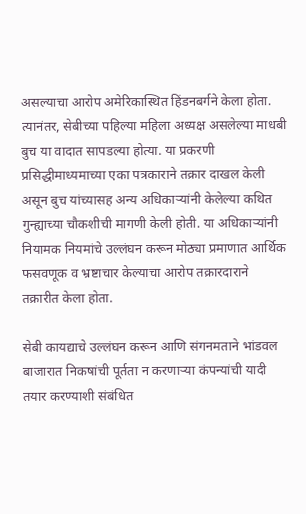असल्याचा आरोप अमेरिकास्थित हिंडनबर्गने केला होता. त्यानंतर, सेबीच्या पहिल्या महिला अध्यक्ष असलेल्या माधबी बुच या वादात सापडल्या होत्या. या प्रकरणी प्रसिद्धीमाध्यमाच्या एका पत्रकाराने तक्रार दाखल केली असून बुच यांच्यासह अन्य अधिकाऱ्यांनी केलेल्या कथित गुन्ह्याच्या चौकशीची मागणी केली होती. या अधिकाऱ्यांनी नियामक नियमांचे उल्लंघन करून मोठ्या प्रमाणात आर्थिक फसवणूक व भ्रष्टाचार केल्याचा आरोप तक्रारदाराने तक्रारीत केला होता.

सेबी कायद्याचे उल्लंघन करून आणि संगनमताने भांडवल बाजारात निकषांची पूर्तता न करणाऱ्या कंपन्यांची यादी तयार करण्याशी संबंधित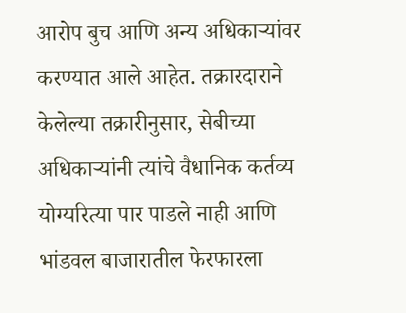आरोप बुच आणि अन्य अधिकाऱ्यांवर करण्यात आले आहेत. तक्रारदाराने केलेल्या तक्रारीनुसार, सेबीच्या अधिकाऱ्यांनी त्यांचे वैधानिक कर्तव्य योग्यरित्या पार पाडले नाही आणि भांडवल बाजारातील फेरफारला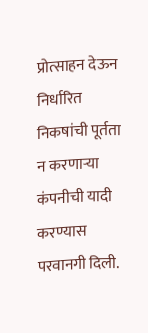प्रोत्साहन देऊन निर्धारित निकषांची पूर्तता न करणाऱ्या कंपनीची यादी करण्यास परवानगी दिली.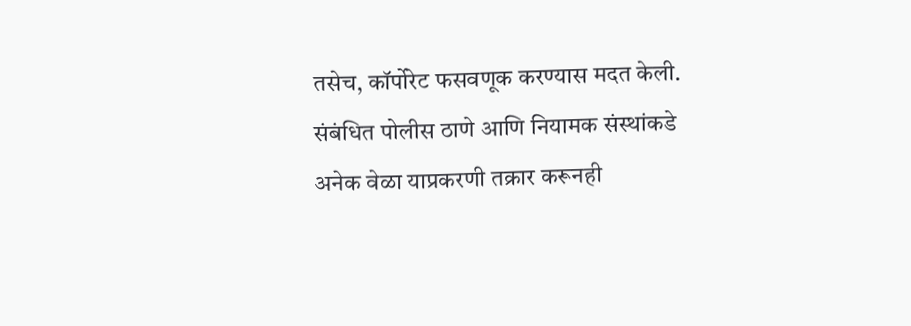तसेच, कॉर्पोरेट फसवणूक करण्यास मदत केली. संबंधित पोलीस ठाणे आणि नियामक संस्थांकडे अनेक वेळा याप्रकरणी तक्रार करूनही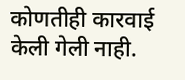कोणतीही कारवाई केली गेली नाही.